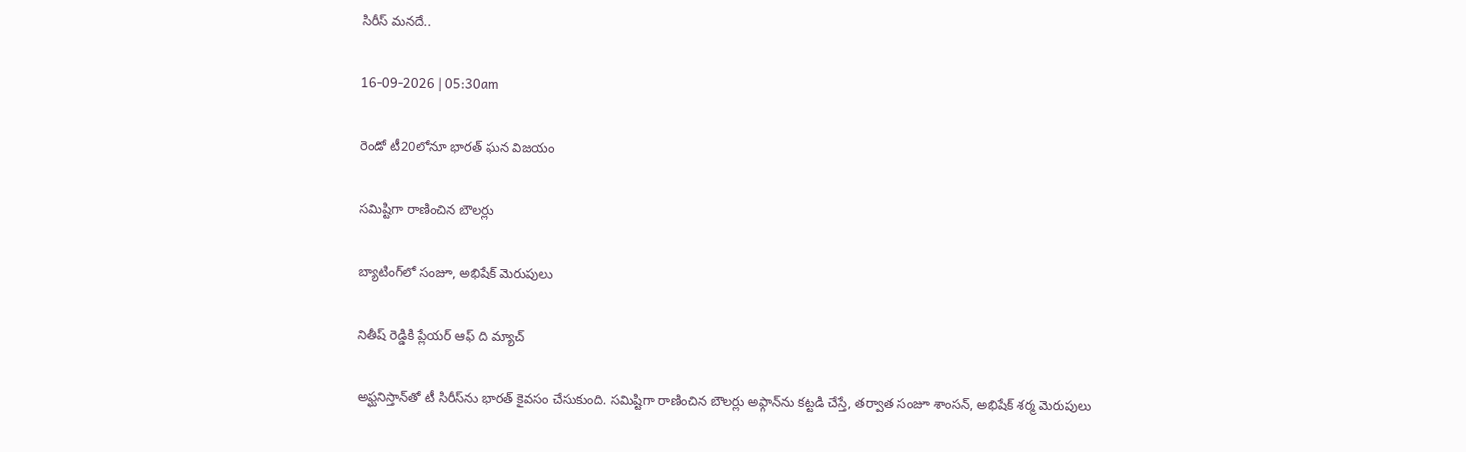సిరీస్‌ మనదే..

16-09-2026 | 05:30am

రెండో టీ20లోనూ భారత్ ఘన విజయం

సమిష్టిగా రాణించిన బౌలర్లు

బ్యాటింగ్‌లో సంజూ, అభిషేక్ మెరుపులు

నితీష్ రెడ్డికి ప్లేయర్ ఆఫ్ ది మ్యాచ్

అఫ్ఘనిస్తాన్‌తో టీ సిరీస్‌ను భారత్ కైవసం చేసుకుంది. సమిష్టిగా రాణించిన బౌలర్లు అఫ్గాన్‌ను కట్టడి చేస్తే, తర్వాత సంజూ శాంసన్, అభిషేక్ శర్మ మెరుపులు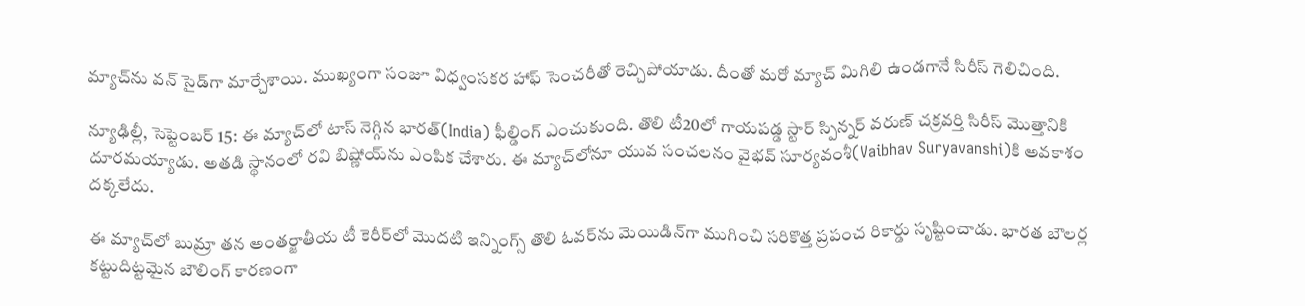మ్యాచ్‌ను వన్ సైడ్‌గా మార్చేశాయి. ముఖ్యంగా సంజూ విధ్వంసకర హాఫ్ సెంచరీతో రెచ్చిపోయాడు. దీంతో మరో మ్యాచ్ మిగిలి ఉండగానే సిరీస్ గెలిచింది.

న్యూఢిల్లీ, సెప్టెంబర్ 15: ఈ మ్యాచ్‌లో టాస్ నెగ్గిన భారత్(India) ఫీల్డింగ్ ఎంచుకుంది. తొలి టీ20లో గాయపడ్డ స్టార్ స్పిన్నర్ వరుణ్ చక్రవర్తి సిరీస్ మొత్తానికి దూరమయ్యాడు. అతడి స్థానంలో రవి బిష్ణోయ్‌ను ఎంపిక చేశారు. ఈ మ్యాచ్‌లోనూ యువ సంచలనం వైభవ్ సూర్యవంశీ(Vaibhav Suryavanshi)కి అవకాశం దక్కలేదు.

ఈ మ్యాచ్‌లో బుమ్రా తన అంతర్జాతీయ టీ కెరీర్‌లో మొదటి ఇన్నింగ్స్ తొలి ఓవర్‌ను మెయిడిన్‌గా ముగించి సరికొత్త ప్రపంచ రికార్డు సృష్టించాడు. భారత బౌలర్ల కట్టుదిట్టమైన బౌలింగ్ కారణంగా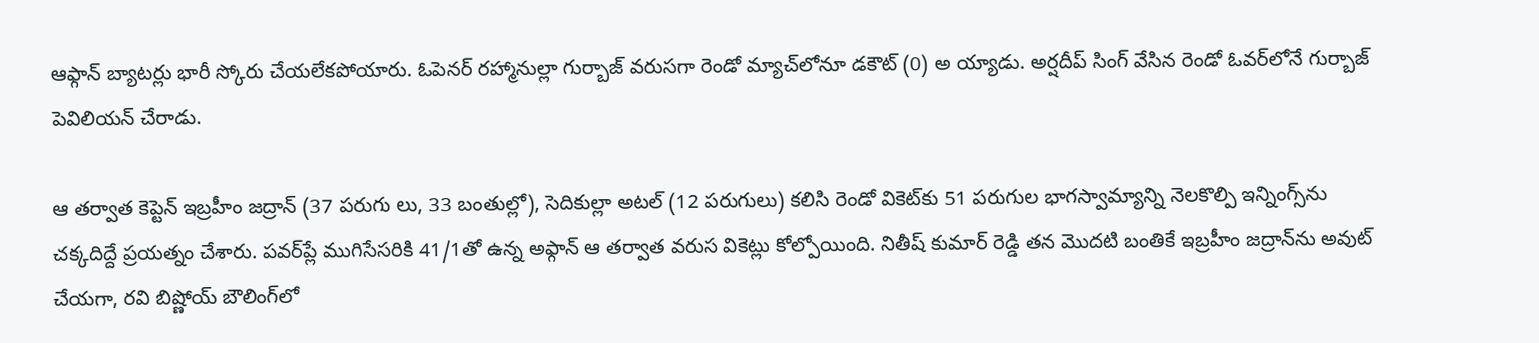ఆఫ్గాన్ బ్యాటర్లు భారీ స్కోరు చేయలేకపోయారు. ఓపెనర్ రహ్మానుల్లా గుర్బాజ్ వరుసగా రెండో మ్యాచ్‌లోనూ డకౌట్ (0) అ య్యాడు. అర్షదీప్ సింగ్ వేసిన రెండో ఓవర్‌లోనే గుర్బాజ్ పెవిలియన్ చేరాడు.

ఆ తర్వాత కెప్టెన్ ఇబ్రహీం జద్రాన్ (37 పరుగు లు, 33 బంతుల్లో), సెదికుల్లా అటల్ (12 పరుగులు) కలిసి రెండో వికెట్‌కు 51 పరుగుల భాగస్వామ్యాన్ని నెలకొల్పి ఇన్నింగ్స్‌ను చక్కదిద్దే ప్రయత్నం చేశారు. పవర్‌ప్లే ముగిసేసరికి 41/1తో ఉన్న అఫ్గాన్ ఆ తర్వాత వరుస వికెట్లు కోల్పోయింది. నితీష్ కుమార్ రెడ్డి తన మొదటి బంతికే ఇబ్రహీం జద్రాన్‌ను అవుట్ చేయగా, రవి బిష్ణోయ్ బౌలింగ్‌లో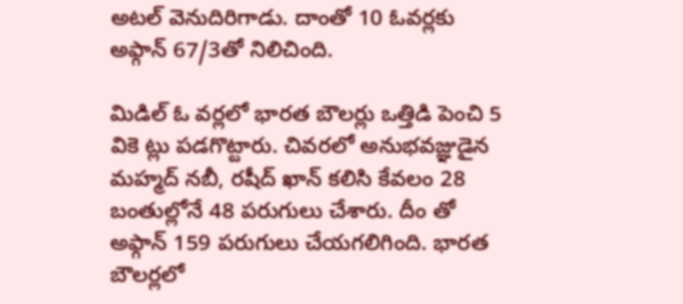అటల్ వెనుదిరిగాడు. దాంతో 10 ఓవర్లకు అఫ్గాన్ 67/3తో నిలిచింది.

మిడిల్ ఓ వర్లలో భారత బౌలర్లు ఒత్తిడి పెంచి 5 వికె ట్లు పడగొట్టారు. చివరలో అనుభవజ్ఞుడైన మహ్మద్ నబీ, రషీద్ ఖాన్ కలిసి కేవలం 28 బంతుల్లోనే 48 పరుగులు చేశారు. దీం తో అఫ్గాన్ 159 పరుగులు చేయగలిగింది. భారత బౌలర్లలో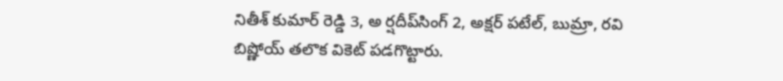నితీశ్ కుమార్ రెడ్డి 3, అ ర్షదీప్‌సింగ్ 2, అక్షర్ పటేల్, బుమ్రా, రవి బిష్ణోయ్ తలొక వికెట్ పడగొట్టారు.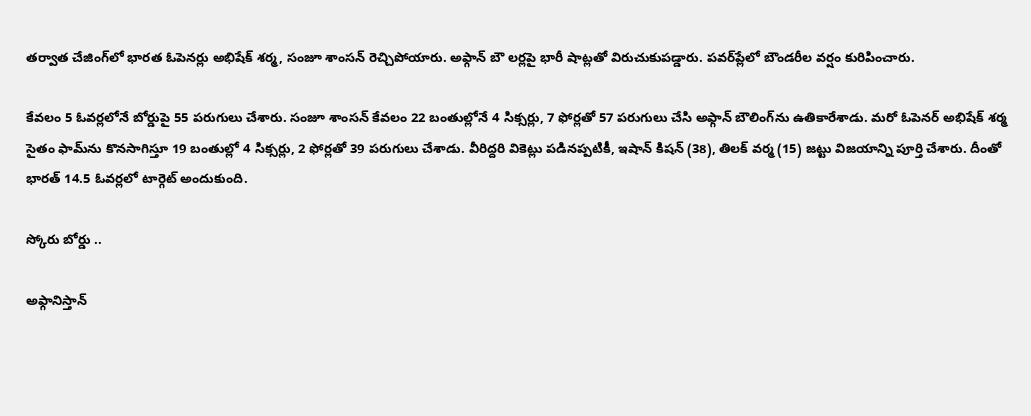తర్వాత చేజింగ్‌లో భారత ఓపెనర్లు అభిషేక్ శర్మ, సంజూ శాంసన్ రెచ్చిపోయారు. అఫ్గాన్ బౌ లర్లపై భారీ షాట్లతో విరుచుకుపడ్డారు. పవర్‌ప్లేలో బౌండరీల వర్షం కురిపించారు.

కేవలం 5 ఓవర్లలోనే బోర్డుపై 55 పరుగులు చేశారు. సంజూ శాంసన్ కేవలం 22 బంతుల్లోనే 4 సిక్సర్లు, 7 ఫోర్లతో 57 పరుగులు చేసి అఫ్గాన్ బౌలింగ్‌ను ఉతికారేశాడు. మరో ఓపెనర్ అభిషేక్ శర్మ సైతం ఫామ్‌ను కొనసాగిస్తూ 19 బంతుల్లో 4 సిక్సర్లు, 2 ఫోర్లతో 39 పరుగులు చేశాడు. వీరిద్దరి వికెట్లు పడినప్పటికీ, ఇషాన్ కిషన్ (38), తిలక్ వర్మ (15) జట్టు విజయాన్ని పూర్తి చేశారు. దీంతో భారత్ 14.5 ఓవర్లలో టార్గెట్ అందుకుంది.

స్కోరు బోర్డు ..

అఫ్గానిస్తాన్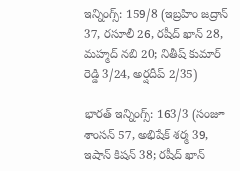ఇన్నింగ్స్: 159/8 (ఇబ్రహిం జద్రాన్ 37, రసూలీ 26, రషీద్ ఖాన్ 28, మహ్మద్ నబి 20; నితీష్ కుమార్ రెడ్డి 3/24, అర్షదీప్ 2/35)

భారత్ ఇన్నింగ్స్: 163/3 (సంజూ శాంసన్ 57, అభిషేక్ శర్మ 39, ఇషాన్ కిషన్ 38; రషీద్ ఖాన్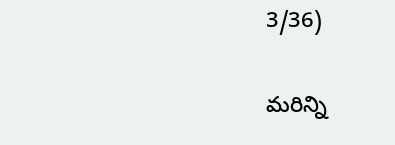3/36)

మరిన్ని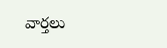వార్తలు